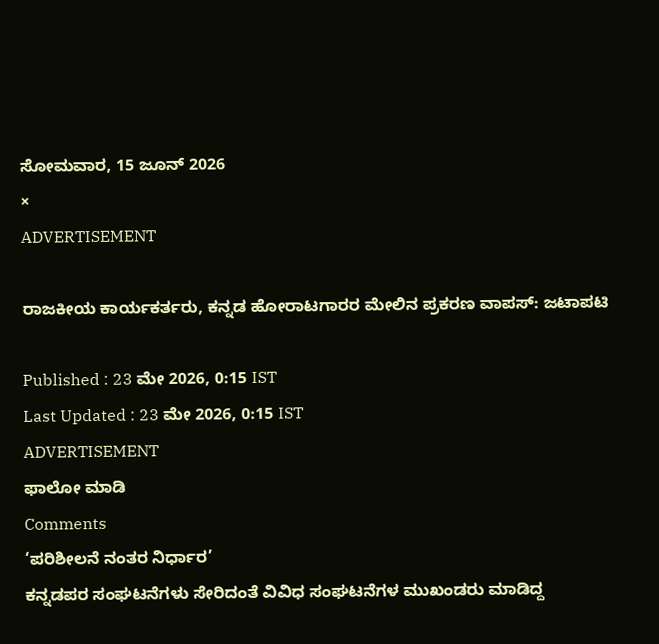ಸೋಮವಾರ, 15 ಜೂನ್ 2026
×
ADVERTISEMENT

ರಾಜಕೀಯ ಕಾರ್ಯಕರ್ತರು, ಕನ್ನಡ ಹೋರಾಟಗಾರರ ಮೇಲಿನ ಪ್ರಕರಣ ವಾಪಸ್: ಜಟಾಪಟಿ

Published : 23 ಮೇ 2026, 0:15 IST
Last Updated : 23 ಮೇ 2026, 0:15 IST
ADVERTISEMENT
ಫಾಲೋ ಮಾಡಿ
Comments
‘ಪರಿಶೀಲನೆ ನಂತರ ನಿರ್ಧಾರ’
ಕನ್ನಡಪರ ಸಂಘಟನೆಗಳು ಸೇರಿದಂತೆ ವಿವಿಧ ಸಂಘಟನೆಗಳ ಮುಖಂಡರು ಮಾಡಿದ್ದ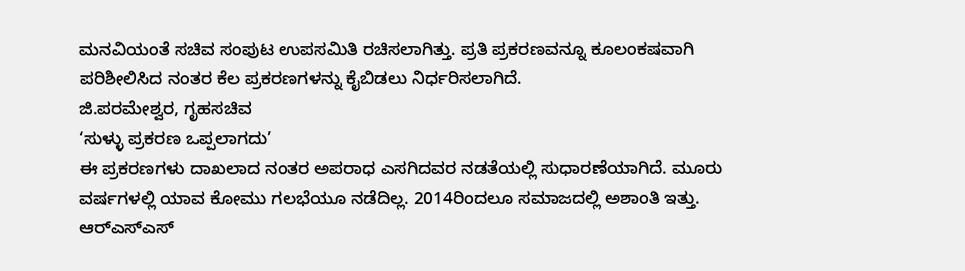ಮನವಿಯಂತೆ ಸಚಿವ ಸಂಪುಟ ಉಪಸಮಿತಿ ರಚಿಸಲಾಗಿತ್ತು. ಪ್ರತಿ ಪ್ರಕರಣವನ್ನೂ ಕೂಲಂಕಷವಾಗಿ ಪರಿಶೀಲಿಸಿದ ನಂತರ ಕೆಲ ಪ್ರಕರಣಗಳನ್ನು ಕೈಬಿಡಲು ನಿರ್ಧರಿಸಲಾಗಿದೆ.
ಜಿ.ಪರಮೇಶ್ವರ, ಗೃಹಸಚಿವ
‘ಸುಳ್ಳು ಪ್ರಕರಣ ಒಪ್ಪಲಾಗದು’
ಈ ಪ್ರಕರಣಗಳು ದಾಖಲಾದ ನಂತರ ಅಪರಾಧ ಎಸಗಿದವರ ನಡತೆಯಲ್ಲಿ ಸುಧಾರಣೆಯಾಗಿದೆ. ಮೂರು ವರ್ಷಗಳಲ್ಲಿ ಯಾವ ಕೋಮು ಗಲಭೆಯೂ ನಡೆದಿಲ್ಲ. 2014ರಿಂದಲೂ ಸಮಾಜದಲ್ಲಿ ಅಶಾಂತಿ ಇತ್ತು. ಆರ್‌ಎಸ್‌ಎಸ್‌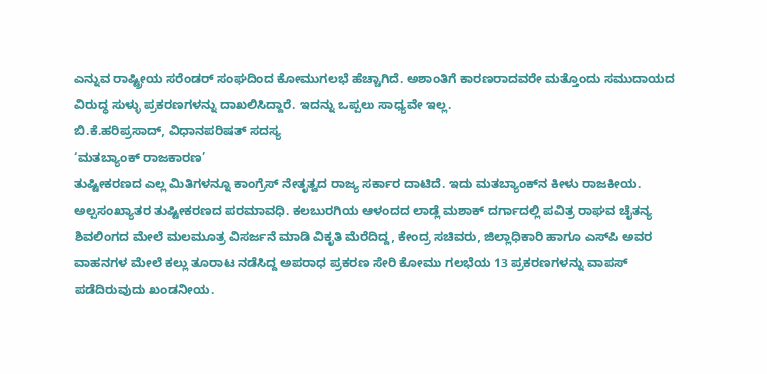ಎನ್ನುವ ರಾಷ್ಟ್ರೀಯ ಸರೆಂಡರ್‌ ಸಂಘದಿಂದ ಕೋಮುಗಲಭೆ ಹೆಚ್ಚಾಗಿದೆ. ಅಶಾಂತಿಗೆ ಕಾರಣರಾದವರೇ ಮತ್ತೊಂದು ಸಮುದಾಯದ ವಿರುದ್ಧ ಸುಳ್ಳು ಪ್ರಕರಣಗಳನ್ನು ದಾಖಲಿಸಿದ್ದಾರೆ. ಇದನ್ನು ಒಪ್ಪಲು ಸಾಧ್ಯವೇ ಇಲ್ಲ.
ಬಿ.ಕೆ.ಹರಿಪ್ರಸಾದ್‌, ವಿಧಾನಪರಿಷತ್‌ ಸದಸ್ಯ
‘ಮತಬ್ಯಾಂಕ್‌ ರಾಜಕಾರಣ’
ತುಷ್ಟೀಕರಣದ ಎಲ್ಲ ಮಿತಿಗಳನ್ನೂ ಕಾಂಗ್ರೆಸ್‌ ನೇತೃತ್ವದ ರಾಜ್ಯ ಸರ್ಕಾರ ದಾಟಿದೆ. ಇದು ಮತಬ್ಯಾಂಕ್‌ನ ಕೀಳು ರಾಜಕೀಯ. ಅಲ್ಪಸಂಖ್ಯಾತರ ತುಷ್ಟೀಕರಣದ ಪರಮಾವಧಿ. ಕಲಬುರಗಿಯ ಆಳಂದದ ಲಾಡ್ಲೆ ಮಶಾಕ್‌ ದರ್ಗಾದಲ್ಲಿ ಪವಿತ್ರ ರಾಘವ ಚೈತನ್ಯ ಶಿವಲಿಂಗದ ಮೇಲೆ ಮಲಮೂತ್ರ ವಿಸರ್ಜನೆ ಮಾಡಿ ವಿಕೃತಿ ಮೆರೆದಿದ್ದ, ಕೇಂದ್ರ ಸಚಿವರು, ಜಿಲ್ಲಾಧಿಕಾರಿ ಹಾಗೂ ಎಸ್‌ಪಿ ಅವರ ವಾಹನಗಳ ಮೇಲೆ ಕಲ್ಲು ತೂರಾಟ ನಡೆಸಿದ್ದ ಅಪರಾಧ ಪ್ರಕರಣ ಸೇರಿ ಕೋಮು ಗಲಭೆಯ 13 ಪ್ರಕರಣಗಳನ್ನು ವಾಪಸ್ ಪಡೆದಿರುವುದು ಖಂಡನೀಯ.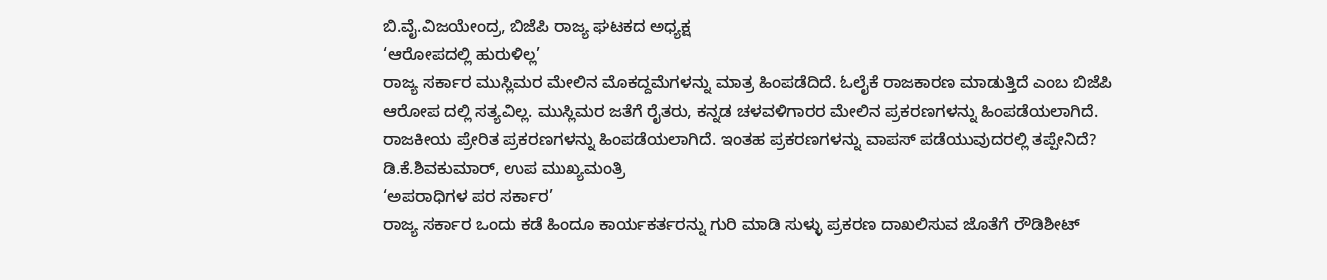ಬಿ.ವೈ.ವಿಜಯೇಂದ್ರ, ಬಿಜೆಪಿ ರಾಜ್ಯ ಘಟಕದ ಅಧ್ಯಕ್ಷ
‘ಆರೋಪದಲ್ಲಿ ಹುರುಳಿಲ್ಲ’
ರಾಜ್ಯ ಸರ್ಕಾರ ಮುಸ್ಲಿಮರ ಮೇಲಿನ ಮೊಕದ್ದಮೆಗಳನ್ನು ಮಾತ್ರ ಹಿಂಪಡೆದಿದೆ. ಓಲೈಕೆ ರಾಜಕಾರಣ ಮಾಡುತ್ತಿದೆ ಎಂಬ ಬಿಜೆಪಿ ಆರೋಪ ದಲ್ಲಿ ಸತ್ಯವಿಲ್ಲ. ಮುಸ್ಲಿಮರ ಜತೆಗೆ ರೈತರು, ಕನ್ನಡ ಚಳವಳಿಗಾರರ ಮೇಲಿನ ಪ್ರಕರಣಗಳನ್ನು ಹಿಂಪಡೆಯಲಾಗಿದೆ. ರಾಜಕೀಯ ಪ್ರೇರಿತ ಪ್ರಕರಣಗಳನ್ನು ಹಿಂಪಡೆಯಲಾಗಿದೆ. ಇಂತಹ ಪ್ರಕರಣಗಳನ್ನು ವಾಪಸ್ ಪಡೆಯುವುದರಲ್ಲಿ ತಪ್ಪೇನಿದೆ?
ಡಿ.ಕೆ.ಶಿವಕುಮಾರ್‌, ಉಪ ಮುಖ್ಯಮಂತ್ರಿ
‘ಅಪರಾಧಿಗಳ ಪರ ಸರ್ಕಾರ’
ರಾಜ್ಯ ಸರ್ಕಾರ ಒಂದು ಕಡೆ ಹಿಂದೂ ಕಾರ್ಯಕರ್ತರನ್ನು ಗುರಿ ಮಾಡಿ ಸುಳ್ಳು ಪ್ರಕರಣ ದಾಖಲಿಸುವ ಜೊತೆಗೆ ರೌಡಿಶೀಟ್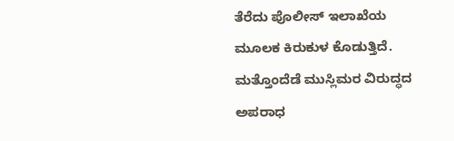ತೆರೆದು ಪೊಲೀಸ್ ಇಲಾಖೆಯ ಮೂಲಕ ಕಿರುಕುಳ ಕೊಡುತ್ತಿದೆ. ಮತ್ತೊಂದೆಡೆ ಮುಸ್ಲಿಮರ ವಿರುದ್ಧದ ಅಪರಾಧ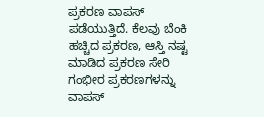ಪ್ರಕರಣ ವಾಪಸ್ ಪಡೆಯುತ್ತಿದೆ. ಕೆಲವು ಬೆಂಕಿ ಹಚ್ಚಿದ ಪ್ರಕರಣ, ಆಸ್ತಿ ನಷ್ಟ ಮಾಡಿದ ಪ್ರಕರಣ ಸೇರಿ ಗಂಭೀರ ಪ್ರಕರಣಗಳನ್ನು ವಾಪಸ್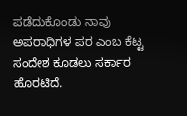ಪಡೆದುಕೊಂಡು ನಾವು ಅಪರಾಧಿಗಳ ಪರ ಎಂಬ ಕೆಟ್ಟ ಸಂದೇಶ ಕೂಡಲು ಸರ್ಕಾರ ಹೊರಟಿದೆ.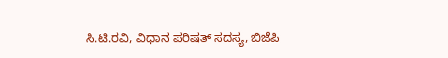ಸಿ.ಟಿ.ರವಿ, ವಿಧಾನ ಪರಿಷತ್ ಸದಸ್ಯ, ಬಿಜೆಪಿ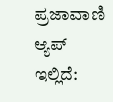ಪ್ರಜಾವಾಣಿ ಆ್ಯಪ್ ಇಲ್ಲಿದೆ: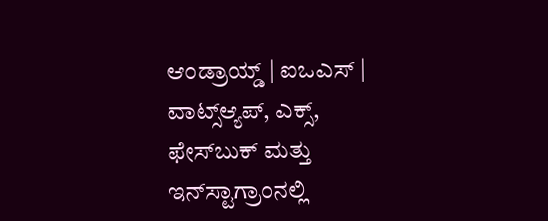ಆಂಡ್ರಾಯ್ಡ್ | ಐಒಎಸ್ | ವಾಟ್ಸ್ಆ್ಯಪ್, ಎಕ್ಸ್, ಫೇಸ್‌ಬುಕ್ ಮತ್ತು ಇನ್‌ಸ್ಟಾಗ್ರಾಂನಲ್ಲಿ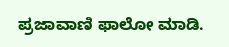ಪ್ರಜಾವಾಣಿ ಫಾಲೋ ಮಾಡಿ.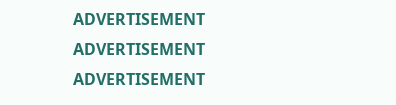ADVERTISEMENT
ADVERTISEMENT
ADVERTISEMENT